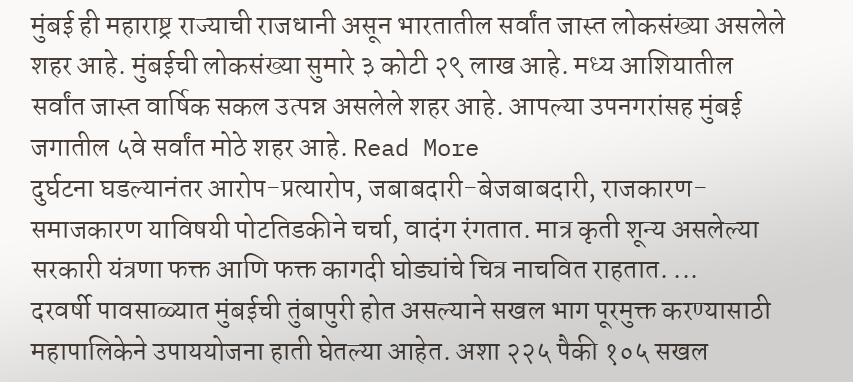मुंबई ही महाराष्ट्र राज्याची राजधानी असून भारतातील सर्वांत जास्त लोकसंख्या असलेले शहर आहे. मुंबईची लोकसंख्या सुमारे ३ कोटी २९ लाख आहे. मध्य आशियातील सर्वांत जास्त वार्षिक सकल उत्पन्न असलेले शहर आहे. आपल्या उपनगरांसह मुंबई जगातील ५वे सर्वांत मोठे शहर आहे. Read More
दुर्घटना घडल्यानंतर आरोप-प्रत्यारोप, जबाबदारी-बेजबाबदारी, राजकारण-समाजकारण याविषयी पोटतिडकीने चर्चा, वादंग रंगतात. मात्र कृती शून्य असलेल्या सरकारी यंत्रणा फक्त आणि फक्त कागदी घोड्यांचे चित्र नाचवित राहतात. ...
दरवर्षी पावसाळ्यात मुंबईची तुंबापुरी होत असल्याने सखल भाग पूरमुक्त करण्यासाठी महापालिकेने उपाययोजना हाती घेतल्या आहेत. अशा २२५ पैकी १०५ सखल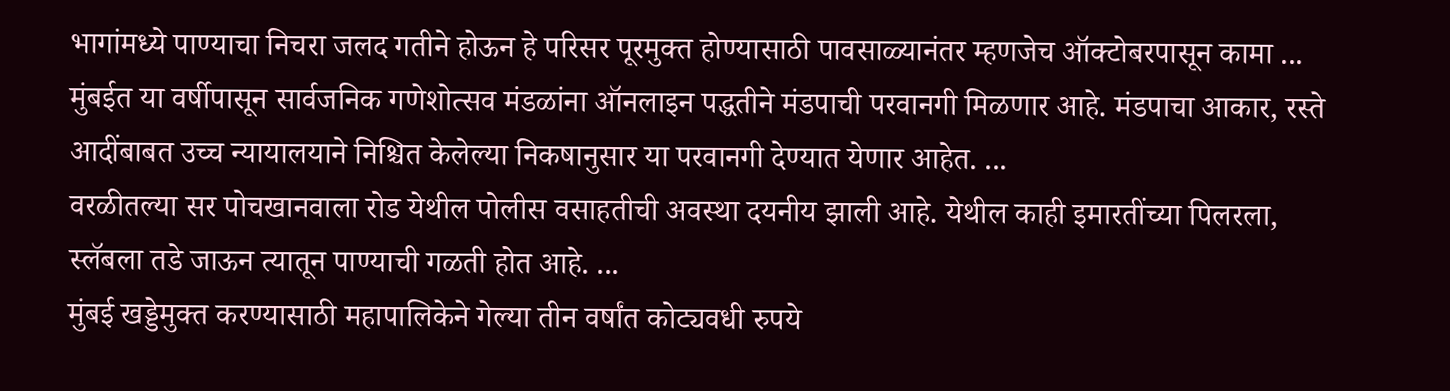भागांमध्ये पाण्याचा निचरा जलद गतीने होऊन हे परिसर पूरमुक्त होण्यासाठी पावसाळ्यानंतर म्हणजेच ऑक्टोबरपासून कामा ...
मुंबईत या वर्षीपासून सार्वजनिक गणेशोत्सव मंडळांना ऑनलाइन पद्धतीने मंडपाची परवानगी मिळणार आहे. मंडपाचा आकार, रस्ते आदींबाबत उच्च न्यायालयाने निश्चित केलेल्या निकषानुसार या परवानगी देण्यात येणार आहेत. ...
वरळीतल्या सर पोचखानवाला रोड येथील पोलीस वसाहतीची अवस्था दयनीय झाली आहे. येथील काही इमारतींच्या पिलरला, स्लॅबला तडे जाऊन त्यातून पाण्याची गळती होत आहे. ...
मुंबई खड्डेमुक्त करण्यासाठी महापालिकेने गेल्या तीन वर्षांत कोट्यवधी रुपये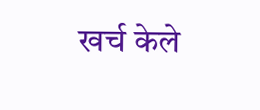खर्च केले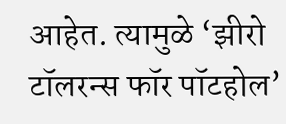आहेत. त्यामुळे ‘झीरो टॉलरन्स फॉर पॉटहोल’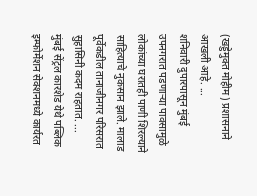(खड्डेमुक्त मोहीम) प्रशासनाने आखली आहे. ...
शनिवारी दुपारपासून मुंबई उपनगरात पडणाऱ्या पावसामुळे लोकांच्या घरातही पाणी शिरल्याने साहित्याचे नुकसान झाले. मालाड पूर्वेकडील तानाजीनगर परिसरात सुहासिनी कदम राहतात. ...
मुंबई सेंट्रल कारशेड येथे पब्लिक इम्फोर्मेशन सेक्शनमध्ये कार्यरत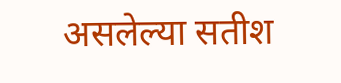असलेल्या सतीश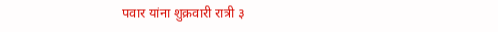पवार यांना शुक्रवारी रात्री ३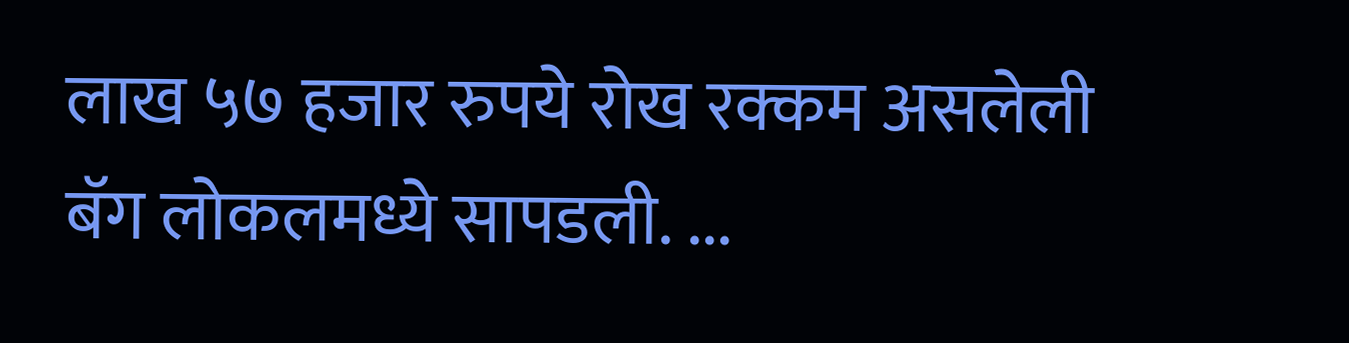लाख ५७ हजार रुपये रोख रक्कम असलेली बॅग लोकलमध्ये सापडली. ...